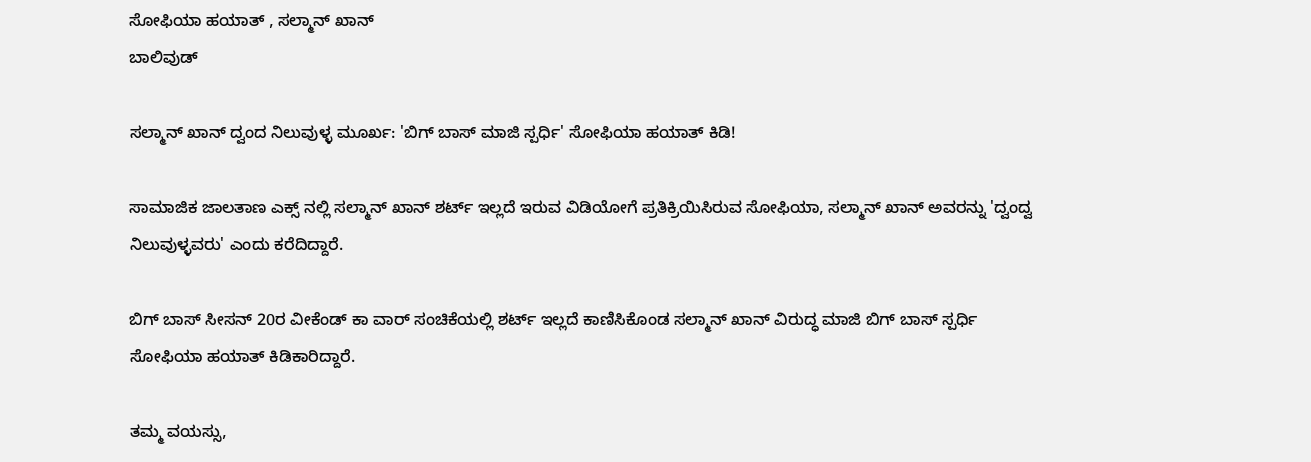ಸೋಫಿಯಾ ಹಯಾತ್ , ಸಲ್ಮಾನ್ ಖಾನ್
ಬಾಲಿವುಡ್

ಸಲ್ಮಾನ್ ಖಾನ್ ದ್ವಂದ ನಿಲುವುಳ್ಳ ಮೂರ್ಖ: 'ಬಿಗ್ ಬಾಸ್ ಮಾಜಿ ಸ್ಪರ್ಧಿ' ಸೋಫಿಯಾ ಹಯಾತ್ ಕಿಡಿ!

ಸಾಮಾಜಿಕ ಜಾಲತಾಣ ಎಕ್ಸ್ ನಲ್ಲಿ ಸಲ್ಮಾನ್ ಖಾನ್ ಶರ್ಟ್ ಇಲ್ಲದೆ ಇರುವ ವಿಡಿಯೋಗೆ ಪ್ರತಿಕ್ರಿಯಿಸಿರುವ ಸೋಫಿಯಾ, ಸಲ್ಮಾನ್ ಖಾನ್ ಅವರನ್ನು 'ದ್ವಂದ್ವ ನಿಲುವುಳ್ಳವರು' ಎಂದು ಕರೆದಿದ್ದಾರೆ.

ಬಿಗ್ ಬಾಸ್ ಸೀಸನ್ 20ರ ವೀಕೆಂಡ್ ಕಾ ವಾರ್ ಸಂಚಿಕೆಯಲ್ಲಿ ಶರ್ಟ್ ಇಲ್ಲದೆ ಕಾಣಿಸಿಕೊಂಡ ಸಲ್ಮಾನ್ ಖಾನ್ ವಿರುದ್ಧ ಮಾಜಿ ಬಿಗ್ ಬಾಸ್ ಸ್ಪರ್ಧಿ ಸೋಫಿಯಾ ಹಯಾತ್ ಕಿಡಿಕಾರಿದ್ದಾರೆ.

ತಮ್ಮ ವಯಸ್ಸು,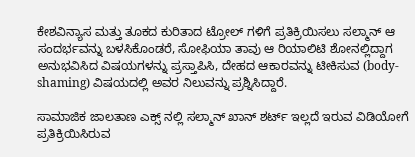ಕೇಶವಿನ್ಯಾಸ ಮತ್ತು ತೂಕದ ಕುರಿತಾದ ಟ್ರೋಲ್ ಗಳಿಗೆ ಪ್ರತಿಕ್ರಿಯಿಸಲು ಸಲ್ಮಾನ್ ಆ ಸಂದರ್ಭವನ್ನು ಬಳಸಿಕೊಂಡರೆ, ಸೋಫಿಯಾ ತಾವು ಆ ರಿಯಾಲಿಟಿ ಶೋನಲ್ಲಿದ್ದಾಗ ಅನುಭವಿಸಿದ ವಿಷಯಗಳನ್ನು ಪ್ರಸ್ತಾಪಿಸಿ, ದೇಹದ ಆಕಾರವನ್ನು ಟೀಕಿಸುವ (body-shaming) ವಿಷಯದಲ್ಲಿ ಅವರ ನಿಲುವನ್ನು ಪ್ರಶ್ನಿಸಿದ್ದಾರೆ.

ಸಾಮಾಜಿಕ ಜಾಲತಾಣ ಎಕ್ಸ್ ನಲ್ಲಿ ಸಲ್ಮಾನ್ ಖಾನ್ ಶರ್ಟ್ ಇಲ್ಲದೆ ಇರುವ ವಿಡಿಯೋಗೆ ಪ್ರತಿಕ್ರಿಯಿಸಿರುವ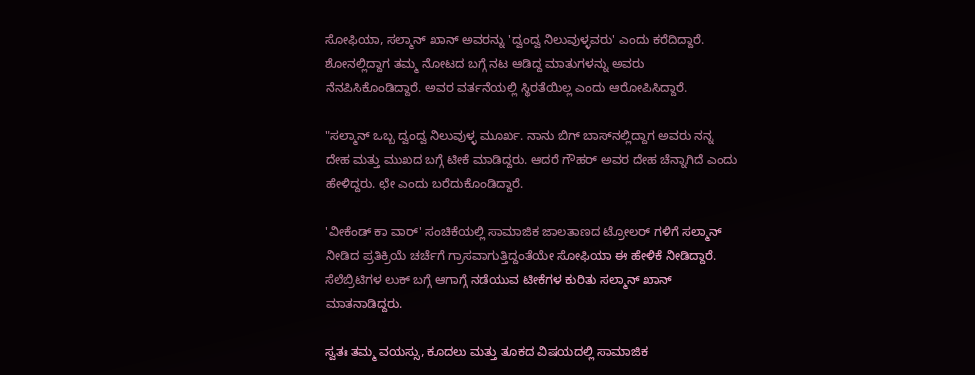ಸೋಫಿಯಾ, ಸಲ್ಮಾನ್ ಖಾನ್ ಅವರನ್ನು 'ದ್ವಂದ್ವ ನಿಲುವುಳ್ಳವರು' ಎಂದು ಕರೆದಿದ್ದಾರೆ. ಶೋನಲ್ಲಿದ್ದಾಗ ತಮ್ಮ ನೋಟದ ಬಗ್ಗೆ ನಟ ಆಡಿದ್ದ ಮಾತುಗಳನ್ನು ಅವರು ನೆನಪಿಸಿಕೊಂಡಿದ್ದಾರೆ. ಅವರ ವರ್ತನೆಯಲ್ಲಿ ಸ್ಥಿರತೆಯಿಲ್ಲ ಎಂದು ಆರೋಪಿಸಿದ್ದಾರೆ.

"ಸಲ್ಮಾನ್ ಒಬ್ಬ ದ್ವಂದ್ವ ನಿಲುವುಳ್ಳ ಮೂರ್ಖ. ನಾನು ಬಿಗ್ ಬಾಸ್‌ನಲ್ಲಿದ್ದಾಗ ಅವರು ನನ್ನ ದೇಹ ಮತ್ತು ಮುಖದ ಬಗ್ಗೆ ಟೀಕೆ ಮಾಡಿದ್ದರು. ಆದರೆ ಗೌಹರ್ ಅವರ ದೇಹ ಚೆನ್ನಾಗಿದೆ ಎಂದು ಹೇಳಿದ್ದರು. ಛೇ ಎಂದು ಬರೆದುಕೊಂಡಿದ್ದಾರೆ.

'ವೀಕೆಂಡ್ ಕಾ ವಾರ್' ಸಂಚಿಕೆಯಲ್ಲಿ ಸಾಮಾಜಿಕ ಜಾಲತಾಣದ ಟ್ರೋಲರ್ ಗಳಿಗೆ ಸಲ್ಮಾನ್ ನೀಡಿದ ಪ್ರತಿಕ್ರಿಯೆ ಚರ್ಚೆಗೆ ಗ್ರಾಸವಾಗುತ್ತಿದ್ದಂತೆಯೇ ಸೋಫಿಯಾ ಈ ಹೇಳಿಕೆ ನೀಡಿದ್ದಾರೆ. ಸೆಲೆಬ್ರಿಟಿಗಳ ಲುಕ್ ಬಗ್ಗೆ ಆಗಾಗ್ಗೆ ನಡೆಯುವ ಟೀಕೆಗಳ ಕುರಿತು ಸಲ್ಮಾನ್ ಖಾನ್ ಮಾತನಾಡಿದ್ದರು.

ಸ್ವತಃ ತಮ್ಮ ವಯಸ್ಸು, ಕೂದಲು ಮತ್ತು ತೂಕದ ವಿಷಯದಲ್ಲಿ ಸಾಮಾಜಿಕ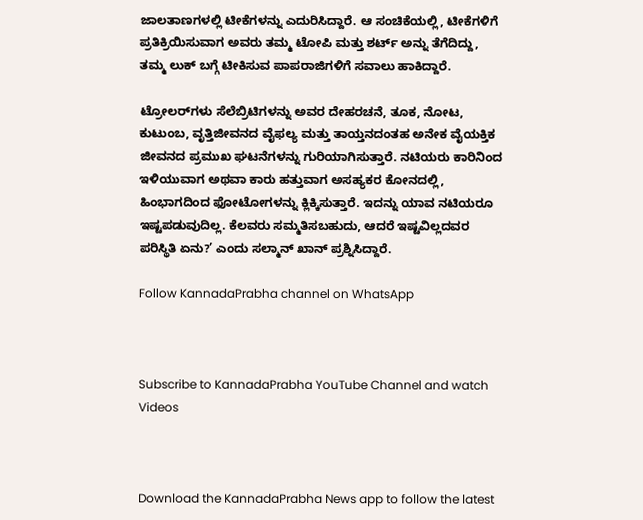ಜಾಲತಾಣಗಳಲ್ಲಿ ಟೀಕೆಗಳನ್ನು ಎದುರಿಸಿದ್ದಾರೆ. ಆ ಸಂಚಿಕೆಯಲ್ಲಿ, ಟೀಕೆಗಳಿಗೆ ಪ್ರತಿಕ್ರಿಯಿಸುವಾಗ ಅವರು ತಮ್ಮ ಟೋಪಿ ಮತ್ತು ಶರ್ಟ್ ಅನ್ನು ತೆಗೆದಿದ್ದು, ತಮ್ಮ ಲುಕ್ ಬಗ್ಗೆ ಟೀಕಿಸುವ ಪಾಪರಾಜಿಗಳಿಗೆ ಸವಾಲು ಹಾಕಿದ್ದಾರೆ.

ಟ್ರೋಲರ್‌ಗಳು ಸೆಲೆಬ್ರಿಟಿಗಳನ್ನು ಅವರ ದೇಹರಚನೆ, ತೂಕ, ನೋಟ, ಕುಟುಂಬ, ವೃತ್ತಿಜೀವನದ ವೈಫಲ್ಯ ಮತ್ತು ತಾಯ್ತನದಂತಹ ಅನೇಕ ವೈಯಕ್ತಿಕ ಜೀವನದ ಪ್ರಮುಖ ಘಟನೆಗಳನ್ನು ಗುರಿಯಾಗಿಸುತ್ತಾರೆ. ನಟಿಯರು ಕಾರಿನಿಂದ ಇಳಿಯುವಾಗ ಅಥವಾ ಕಾರು ಹತ್ತುವಾಗ ಅಸಹ್ಯಕರ ಕೋನದಲ್ಲಿ, ಹಿಂಭಾಗದಿಂದ ಫೋಟೋಗಳನ್ನು ಕ್ಲಿಕ್ಕಿಸುತ್ತಾರೆ. ಇದನ್ನು ಯಾವ ನಟಿಯರೂ ಇಷ್ಟಪಡುವುದಿಲ್ಲ. ಕೆಲವರು ಸಮ್ಮತಿಸಬಹುದು, ಆದರೆ ಇಷ್ಟವಿಲ್ಲದವರ ಪರಿಸ್ಥಿತಿ ಏನು?’ ಎಂದು ಸಲ್ಮಾನ್ ಖಾನ್ ಪ್ರಶ್ನಿಸಿದ್ದಾರೆ.

Follow KannadaPrabha channel on WhatsApp



Subscribe to KannadaPrabha YouTube Channel and watch Videos



Download the KannadaPrabha News app to follow the latest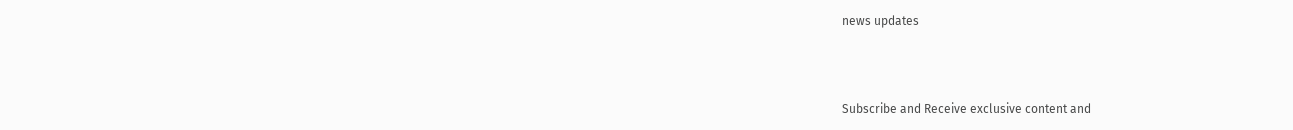news updates



Subscribe and Receive exclusive content and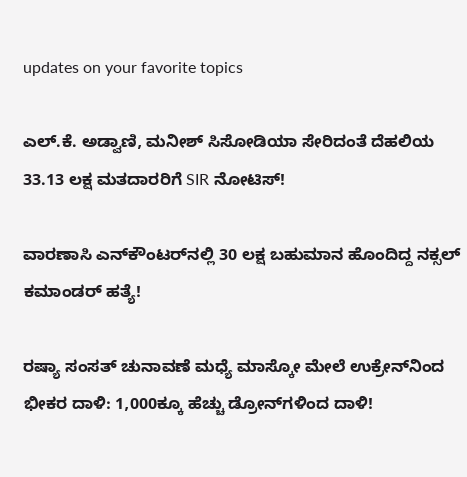updates on your favorite topics

ಎಲ್.ಕೆ. ಅಡ್ವಾಣಿ, ಮನೀಶ್ ಸಿಸೋಡಿಯಾ ಸೇರಿದಂತೆ ದೆಹಲಿಯ 33.13 ಲಕ್ಷ ಮತದಾರರಿಗೆ SIR ನೋಟಿಸ್‌!

ವಾರಣಾಸಿ ಎನ್‌ಕೌಂಟರ್‌ನಲ್ಲಿ 30 ಲಕ್ಷ ಬಹುಮಾನ ಹೊಂದಿದ್ದ ನಕ್ಸಲ್ ಕಮಾಂಡರ್ ಹತ್ಯೆ!

ರಷ್ಯಾ ಸಂಸತ್ ಚುನಾವಣೆ ಮಧ್ಯೆ ಮಾಸ್ಕೋ ಮೇಲೆ ಉಕ್ರೇನ್‌ನಿಂದ ಭೀಕರ ದಾಳಿ: 1,000ಕ್ಕೂ ಹೆಚ್ಚು ಡ್ರೋನ್‌ಗಳಿಂದ ದಾಳಿ!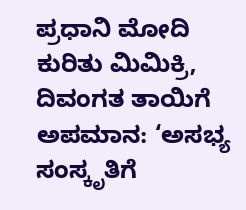ಪ್ರಧಾನಿ ಮೋದಿ ಕುರಿತು ಮಿಮಿಕ್ರಿ, ದಿವಂಗತ ತಾಯಿಗೆ ಅಪಮಾನ: ‘ಅಸಭ್ಯ ಸಂಸ್ಕೃತಿಗೆ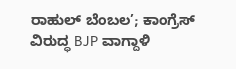ರಾಹುಲ್ ಬೆಂಬಲ’; ಕಾಂಗ್ರೆಸ್ ವಿರುದ್ಧ BJP ವಾಗ್ದಾಳಿ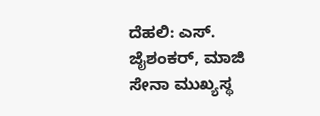ದೆಹಲಿ: ಎಸ್. ಜೈಶಂಕರ್, ಮಾಜಿ ಸೇನಾ ಮುಖ್ಯಸ್ಥ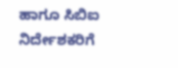ಹಾಗೂ ಸಿಬಿಐ ನಿರ್ದೇಶಕರಿಗೆ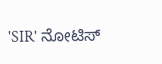'SIR' ನೋಟಿಸ್‌